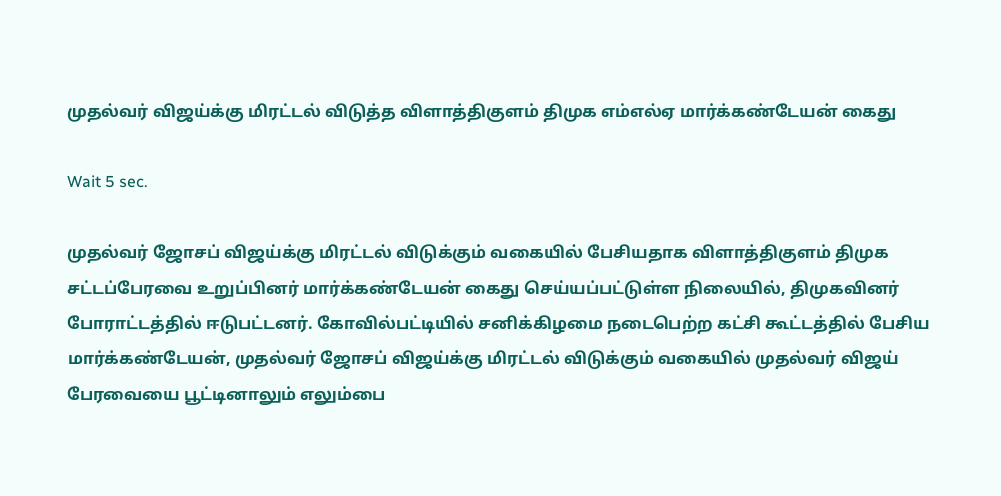முதல்வர் விஜய்க்கு மிரட்டல் விடுத்த விளாத்திகுளம் திமுக எம்எல்ஏ மார்க்கண்டேயன் கைது

Wait 5 sec.

முதல்வர் ஜோசப் விஜய்க்கு மிரட்டல் விடுக்கும் வகையில் பேசியதாக விளாத்திகுளம் திமுக சட்டப்பேரவை உறுப்பினர் மார்க்கண்டேயன் கைது செய்யப்பட்டுள்ள நிலையில், திமுகவினர் போராட்டத்தில் ஈடுபட்டனர். கோவில்பட்டியில் சனிக்கிழமை நடைபெற்ற கட்சி கூட்டத்தில் பேசிய மார்க்கண்டேயன், முதல்வர் ஜோசப் விஜய்க்கு மிரட்டல் விடுக்கும் வகையில் முதல்வர் விஜய் பேரவையை பூட்டினாலும் எலும்பை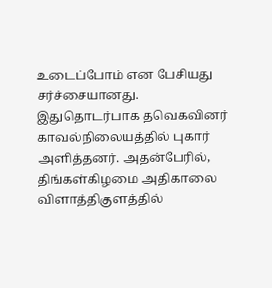உடைப்போம் என பேசியது சர்ச்சையானது. இதுதொடர்பாக தவெகவினர் காவல்நிலையத்தில் புகார் அளித்தனர். அதன்பேரில், திங்கள்கிழமை அதிகாலை விளாத்திகுளத்தில்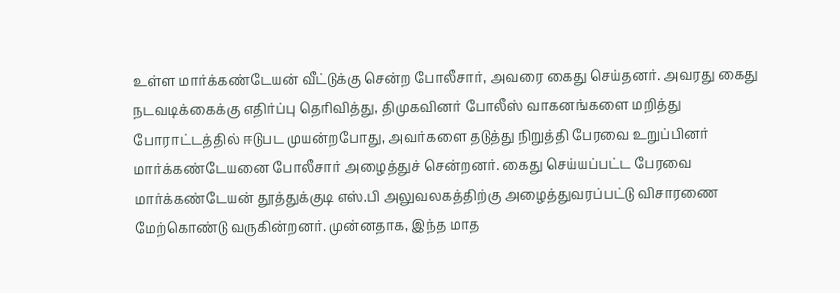உள்ள மார்க்கண்டேயன் வீட்டுக்கு சென்ற போலீசார், அவரை கைது செய்தனர். அவரது கைது நடவடிக்கைக்கு எதிர்ப்பு தெரிவித்து, திமுகவினர் போலீஸ் வாகனங்களை மறித்து போராட்டத்தில் ஈடுபட முயன்றபோது, அவர்களை தடுத்து நிறுத்தி பேரவை உறுப்பினர் மார்க்கண்டேயனை போலீசார் அழைத்துச் சென்றனர். கைது செய்யப்பட்ட பேரவை மார்க்கண்டேயன் தூத்துக்குடி எஸ்.பி அலுவலகத்திற்கு அழைத்துவரப்பட்டு விசாரணை மேற்கொண்டு வருகின்றனர். முன்னதாக, இந்த மாத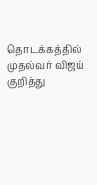தொடக்கத்தில் முதல்வர் விஜய் குறித்து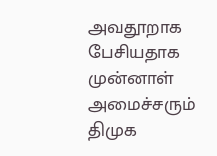அவதூறாக பேசியதாக முன்னாள் அமைச்சரும் திமுக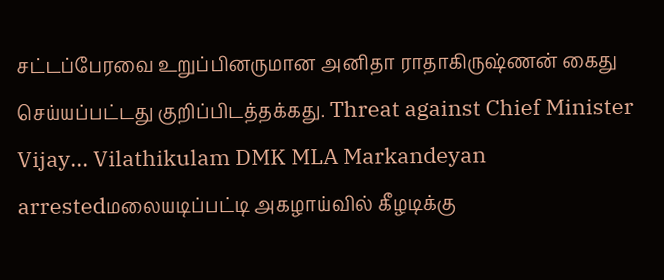சட்டப்பேரவை உறுப்பினருமான அனிதா ராதாகிருஷ்ணன் கைது செய்யப்பட்டது குறிப்பிடத்தக்கது. Threat against Chief Minister Vijay... Vilathikulam DMK MLA Markandeyan arrestedமலையடிப்பட்டி அகழாய்வில் கீழடிக்கு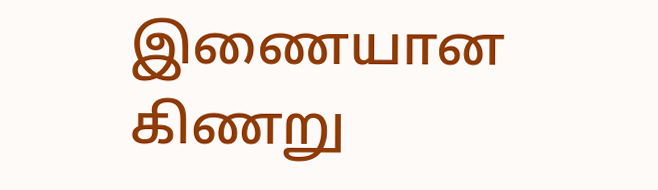இணையான கிணறு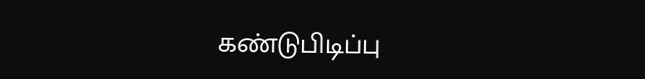கண்டுபிடிப்பு